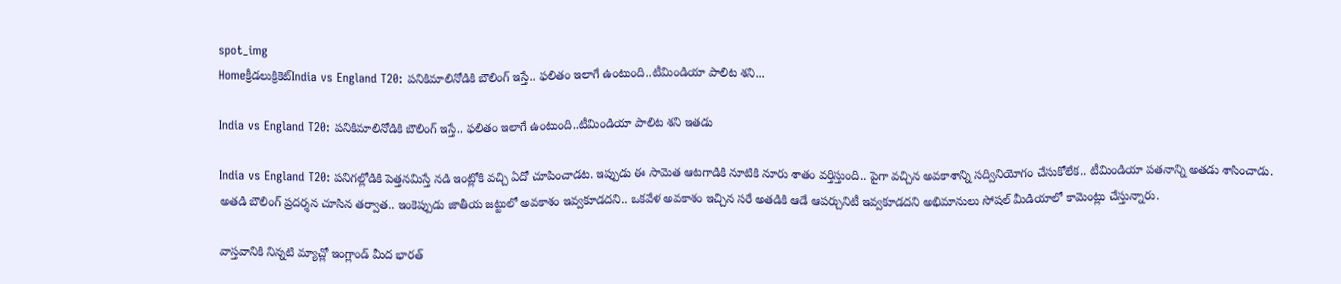spot_img
Homeక్రీడలుక్రికెట్‌India vs England T20: పనికిమాలినోడికి బౌలింగ్ ఇస్తే.. ఫలితం ఇలాగే ఉంటుంది..టీమిండియా పాలిట శని...

India vs England T20: పనికిమాలినోడికి బౌలింగ్ ఇస్తే.. ఫలితం ఇలాగే ఉంటుంది..టీమిండియా పాలిట శని ఇతడు

India vs England T20: పనిగల్లోడికి పెత్తనమిస్తే నడి ఇంట్లోకి వచ్చి ఏదో చూపించాడట. ఇప్పుడు ఈ సామెత ఆటగాడికి నూటికి నూరు శాతం వర్తిస్తుంది.. పైగా వచ్చిన అవకాశాన్ని సద్వినియోగం చేసుకోలేక.. టీమిండియా పతనాన్ని అతడు శాసించాడు. అతడి బౌలింగ్ ప్రదర్శన చూసిన తర్వాత.. ఇంకెప్పుడు జాతీయ జట్టులో అవకాశం ఇవ్వకూడదని.. ఒకవేళ అవకాశం ఇచ్చిన సరే అతడికి ఆడే ఆపర్చునిటీ ఇవ్వకూడదని అభిమానులు సోషల్ మీడియాలో కామెంట్లు చేస్తున్నారు.

వాస్తవానికి నిన్నటి మ్యాచ్లో ఇంగ్లాండ్ మీద భారత్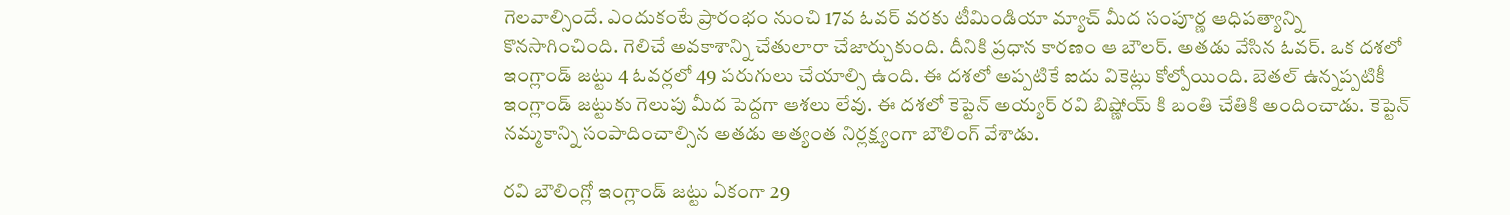గెలవాల్సిందే. ఎందుకంటే ప్రారంభం నుంచి 17వ ఓవర్ వరకు టీమిండియా మ్యాచ్ మీద సంపూర్ణ ఆధిపత్యాన్ని కొనసాగించింది. గెలిచే అవకాశాన్ని చేతులారా చేజార్చుకుంది. దీనికి ప్రధాన కారణం ఆ బౌలర్. అతడు వేసిన ఓవర్. ఒక దశలో ఇంగ్లాండ్ జట్టు 4 ఓవర్లలో 49 పరుగులు చేయాల్సి ఉంది. ఈ దశలో అప్పటికే ఐదు వికెట్లు కోల్పోయింది. బెతల్ ఉన్నప్పటికీ ఇంగ్లాండ్ జట్టుకు గెలుపు మీద పెద్దగా ఆశలు లేవు. ఈ దశలో కెప్టెన్ అయ్యర్ రవి బిష్ణోయ్ కి బంతి చేతికి అందించాడు. కెప్టెన్ నమ్మకాన్ని సంపాదించాల్సిన అతడు అత్యంత నిర్లక్ష్యంగా బౌలింగ్ వేశాడు.

రవి బౌలింగ్లో ఇంగ్లాండ్ జట్టు ఏకంగా 29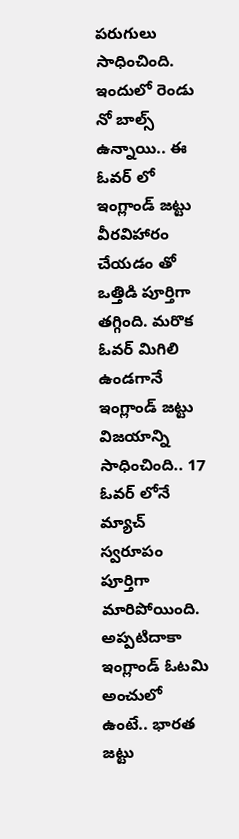పరుగులు సాధించింది. ఇందులో రెండు నో బాల్స్ ఉన్నాయి.. ఈ ఓవర్ లో ఇంగ్లాండ్ జట్టు వీరవిహారం చేయడం తో ఒత్తిడి పూర్తిగా తగ్గింది. మరొక ఓవర్ మిగిలి ఉండగానే ఇంగ్లాండ్ జట్టు విజయాన్ని సాధించింది.. 17 ఓవర్ లోనే మ్యాచ్ స్వరూపం పూర్తిగా మారిపోయింది. అప్పటిదాకా ఇంగ్లాండ్ ఓటమి అంచులో ఉంటే.. భారత జట్టు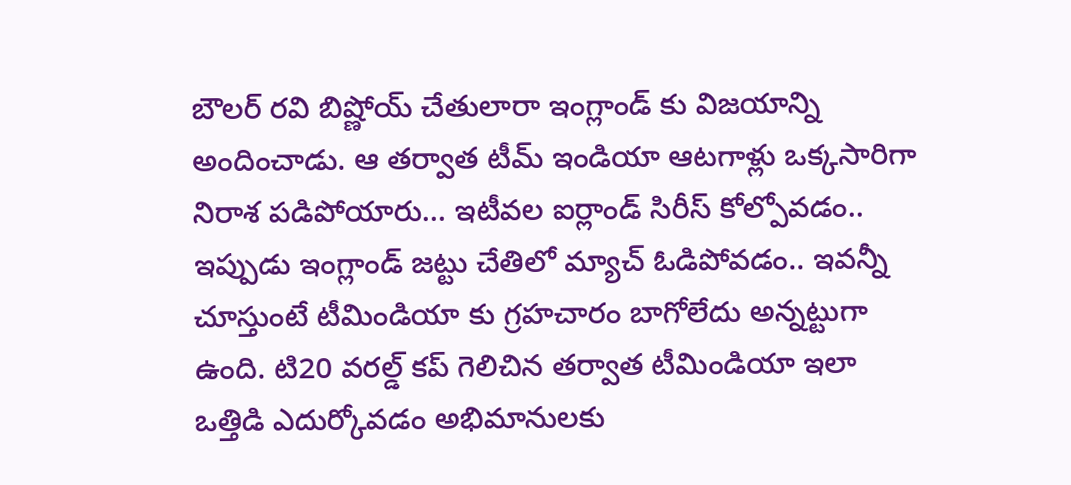బౌలర్ రవి బిష్ణోయ్ చేతులారా ఇంగ్లాండ్ కు విజయాన్ని అందించాడు. ఆ తర్వాత టీమ్ ఇండియా ఆటగాళ్లు ఒక్కసారిగా నిరాశ పడిపోయారు… ఇటీవల ఐర్లాండ్ సిరీస్ కోల్పోవడం.. ఇప్పుడు ఇంగ్లాండ్ జట్టు చేతిలో మ్యాచ్ ఓడిపోవడం.. ఇవన్నీ చూస్తుంటే టీమిండియా కు గ్రహచారం బాగోలేదు అన్నట్టుగా ఉంది. టి20 వరల్డ్ కప్ గెలిచిన తర్వాత టీమిండియా ఇలా ఒత్తిడి ఎదుర్కోవడం అభిమానులకు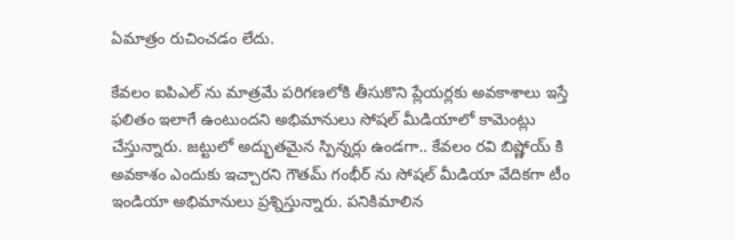ఏమాత్రం రుచించడం లేదు.

కేవలం ఐపిఎల్ ను మాత్రమే పరిగణలోకి తీసుకొని ప్లేయర్లకు అవకాశాలు ఇస్తే ఫలితం ఇలాగే ఉంటుందని అభిమానులు సోషల్ మీడియాలో కామెంట్లు చేస్తున్నారు. జట్టులో అద్భుతమైన స్పిన్నర్లు ఉండగా.. కేవలం రవి బిష్ణోయ్ కి అవకాశం ఎందుకు ఇచ్చారని గౌతమ్ గంభీర్ ను సోషల్ మీడియా వేదికగా టీం ఇండియా అభిమానులు ప్రశ్నిస్తున్నారు. పనికిమాలిన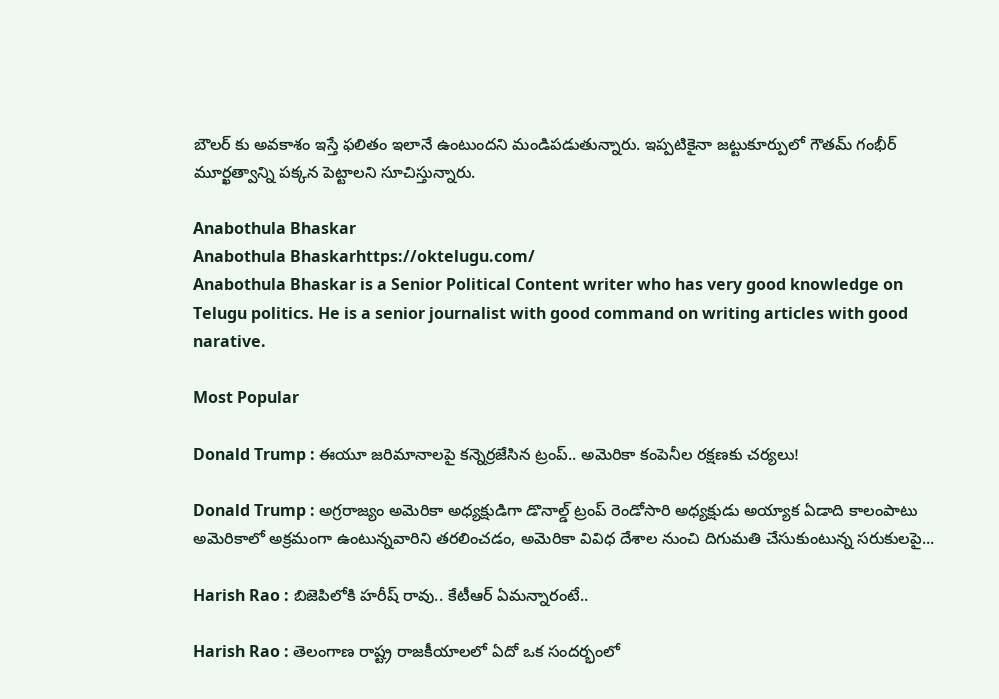బౌలర్ కు అవకాశం ఇస్తే ఫలితం ఇలానే ఉంటుందని మండిపడుతున్నారు. ఇప్పటికైనా జట్టుకూర్పులో గౌతమ్ గంభీర్ మూర్ఖత్వాన్ని పక్కన పెట్టాలని సూచిస్తున్నారు.

Anabothula Bhaskar
Anabothula Bhaskarhttps://oktelugu.com/
Anabothula Bhaskar is a Senior Political Content writer who has very good knowledge on Telugu politics. He is a senior journalist with good command on writing articles with good narative.

Most Popular

Donald Trump : ఈయూ జరిమానాలపై కన్నెర్రజేసిన ట్రంప్‌.. అమెరికా కంపెనీల రక్షణకు చర్యలు!

Donald Trump : అగ్రరాజ్యం అమెరికా అధ్యక్షుడిగా డొనాల్డ్‌ ట్రంప్‌ రెండోసారి అధ్యక్షుడు అయ్యాక ఏడాది కాలంపాటు అమెరికాలో అక్రమంగా ఉంటున్నవారిని తరలించడం, అమెరికా వివిధ దేశాల నుంచి దిగుమతి చేసుకుంటున్న సరుకులపై...

Harish Rao : బిజెపిలోకి హరీష్ రావు.. కేటీఆర్ ఏమన్నారంటే..

Harish Rao : తెలంగాణ రాష్ట్ర రాజకీయాలలో ఏదో ఒక సందర్భంలో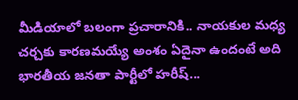మీడియాలో బలంగా ప్రచారానికి.. నాయకుల మధ్య చర్చకు కారణమయ్యే అంశం ఏదైనా ఉందంటే అది భారతీయ జనతా పార్టీలో హరీష్...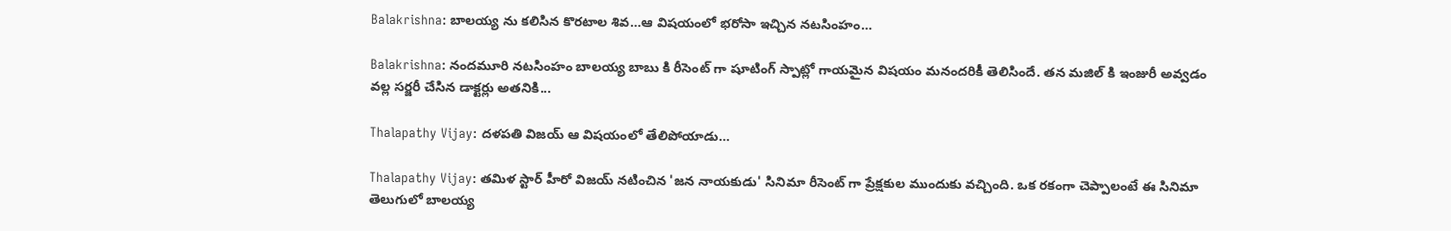Balakrishna: బాలయ్య ను కలిసిన కొరటాల శివ…ఆ విషయంలో భరోసా ఇచ్చిన నటసింహం…

Balakrishna: నందమూరి నటసింహం బాలయ్య బాబు కి రీసెంట్ గా షూటింగ్ స్పాట్లో గాయమైన విషయం మనందరికీ తెలిసిందే. తన మజిల్ కి ఇంజురీ అవ్వడం వల్ల సర్జరీ చేసిన డాక్టర్లు అతనికి...

Thalapathy Vijay: దళపతి విజయ్ ఆ విషయంలో తేలిపోయాడు…

Thalapathy Vijay: తమిళ స్టార్ హీరో విజయ్ నటించిన 'జన నాయకుడు' సినిమా రీసెంట్ గా ప్రేక్షకుల ముందుకు వచ్చింది. ఒక రకంగా చెప్పాలంటే ఈ సినిమా తెలుగులో బాలయ్య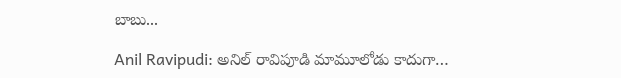బాబు...

Anil Ravipudi: అనిల్ రావిపూడి మామూలోడు కాదుగా…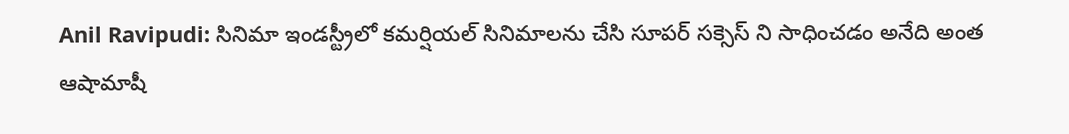Anil Ravipudi: సినిమా ఇండస్ట్రీలో కమర్షియల్ సినిమాలను చేసి సూపర్ సక్సెస్ ని సాధించడం అనేది అంత ఆషామాషీ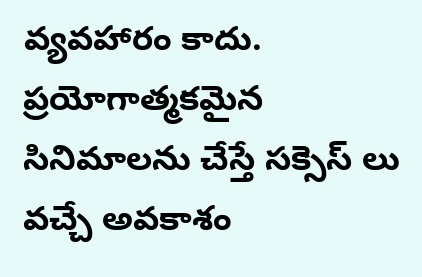వ్యవహారం కాదు. ప్రయోగాత్మకమైన సినిమాలను చేస్తే సక్సెస్ లు వచ్చే అవకాశం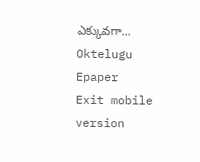ఎక్కువగా...
Oktelugu Epaper
Exit mobile version